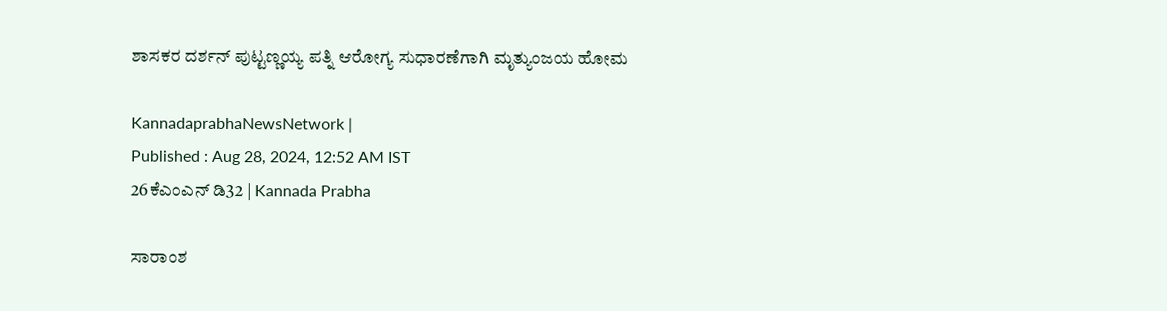ಶಾಸಕರ ದರ್ಶನ್ ಪುಟ್ಟಣ್ಣಯ್ಯ ಪತ್ನಿ ಆರೋಗ್ಯ ಸುಧಾರಣೆಗಾಗಿ ಮೃತ್ಯುಂಜಯ ಹೋಮ

KannadaprabhaNewsNetwork |
Published : Aug 28, 2024, 12:52 AM IST
26ಕೆಎಂಎನ್ ಡಿ32 | Kannada Prabha

ಸಾರಾಂಶ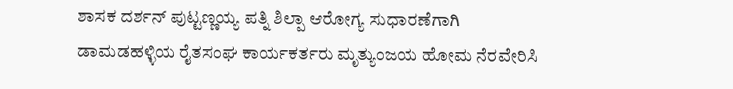ಶಾಸಕ ದರ್ಶನ್ ಪುಟ್ಟಣ್ಣಯ್ಯ ಪತ್ನಿ ಶಿಲ್ಪಾ ಆರೋಗ್ಯ ಸುಧಾರಣೆಗಾಗಿ ಡಾಮಡಹಳ್ಳಿಯ ರೈತಸಂಘ ಕಾರ್ಯಕರ್ತರು ಮೃತ್ಯುಂಜಯ ಹೋಮ ನೆರವೇರಿಸಿ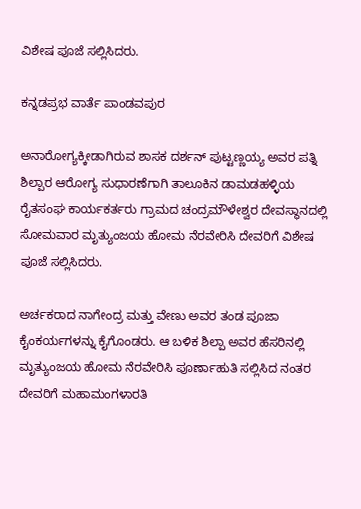ವಿಶೇಷ ಪೂಜೆ ಸಲ್ಲಿಸಿದರು.

ಕನ್ನಡಪ್ರಭ ವಾರ್ತೆ ಪಾಂಡವಪುರ

ಅನಾರೋಗ್ಯಕ್ಕೀಡಾಗಿರುವ ಶಾಸಕ ದರ್ಶನ್ ಪುಟ್ಟಣ್ಣಯ್ಯ ಅವರ ಪತ್ನಿ ಶಿಲ್ಪಾರ ಆರೋಗ್ಯ ಸುಧಾರಣೆಗಾಗಿ ತಾಲೂಕಿನ ಡಾಮಡಹಳ್ಳಿಯ ರೈತಸಂಘ ಕಾರ್ಯಕರ್ತರು ಗ್ರಾಮದ ಚಂದ್ರಮೌಳೇಶ್ವರ ದೇವಸ್ಥಾನದಲ್ಲಿ ಸೋಮವಾರ ಮೃತ್ಯುಂಜಯ ಹೋಮ ನೆರವೇರಿಸಿ ದೇವರಿಗೆ ವಿಶೇಷ ಪೂಜೆ ಸಲ್ಲಿಸಿದರು.

ಅರ್ಚಕರಾದ ನಾಗೇಂದ್ರ ಮತ್ತು ವೇಣು ಅವರ ತಂಡ ಪೂಜಾ ಕೈಂಕರ್ಯಗಳನ್ನು ಕೈಗೊಂಡರು. ಆ ಬಳಿಕ ಶಿಲ್ಪಾ ಅವರ ಹೆಸರಿನಲ್ಲಿ ಮೃತ್ಯುಂಜಯ ಹೋಮ ನೆರವೇರಿಸಿ ಪೂರ್ಣಾಹುತಿ ಸಲ್ಲಿಸಿದ ನಂತರ ದೇವರಿಗೆ ಮಹಾಮಂಗಳಾರತಿ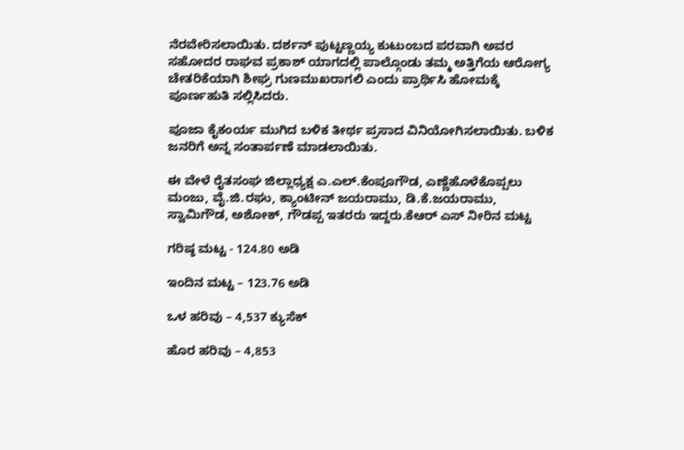ನೆರವೇರಿಸಲಾಯಿತು. ದರ್ಶನ್ ಪುಟ್ಟಣ್ಣಯ್ಯ ಕುಟುಂಬದ ಪರವಾಗಿ ಅವರ ಸಹೋದರ ರಾಘವ ಪ್ರಕಾಶ್ ಯಾಗದಲ್ಲಿ ಪಾಲ್ಗೊಂಡು ತಮ್ಮ ಅತ್ತಿಗೆಯ ಆರೋಗ್ಯ ಚೇತರಿಕೆಯಾಗಿ ಶೀಘ್ರ ಗುಣಮುಖರಾಗಲಿ ಎಂದು ಪ್ರಾರ್ಥಿಸಿ ಹೋಮಕ್ಕೆ ಪೂರ್ಣಹುತಿ ಸಲ್ಲಿಸಿದರು.

ಪೂಜಾ ಕೈಕಂರ್ಯ ಮುಗಿದ ಬಳಿಕ ತೀರ್ಥ ಪ್ರಸಾದ ವಿನಿಯೋಗಿಸಲಾಯಿತು. ಬಳಿಕ ಜನರಿಗೆ ಅನ್ನ ಸಂತಾರ್ಪಣೆ ಮಾಡಲಾಯಿತು.

ಈ ವೇಳೆ ರೈತಸಂಘ ಜಿಲ್ಲಾಧ್ಯಕ್ಷ ಎ.ಎಲ್.ಕೆಂಪೂಗೌಡ, ಎಣ್ಣೆಹೊಳೆಕೊಪ್ಪಲು ಮಂಜು, ವೈ.ಜಿ.ರಘು, ಕ್ಯಾಂಟೀನ್ ಜಯರಾಮು, ಡಿ.ಕೆ.ಜಯರಾಮು, ಸ್ವಾಮಿಗೌಡ, ಅಶೋಕ್, ಗೌಡಪ್ಪ ಇತರರು ಇದ್ದರು.ಕೆಆರ್ ಎಸ್ ನೀರಿನ ಮಟ್ಟ

ಗರಿಷ್ಠ ಮಟ್ಟ - 124.80 ಅಡಿ

ಇಂದಿನ ಮಟ್ಟ – 123.76 ಅಡಿ

ಒಳ ಹರಿವು – 4,537 ಕ್ಯುಸೆಕ್

ಹೊರ ಹರಿವು – 4,853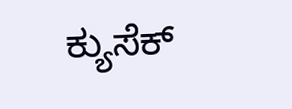ಕ್ಯುಸೆಕ್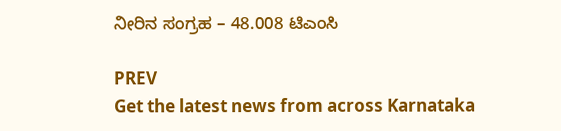ನೀರಿನ ಸಂಗ್ರಹ – 48.008 ಟಿಎಂಸಿ

PREV
Get the latest news from across Karnataka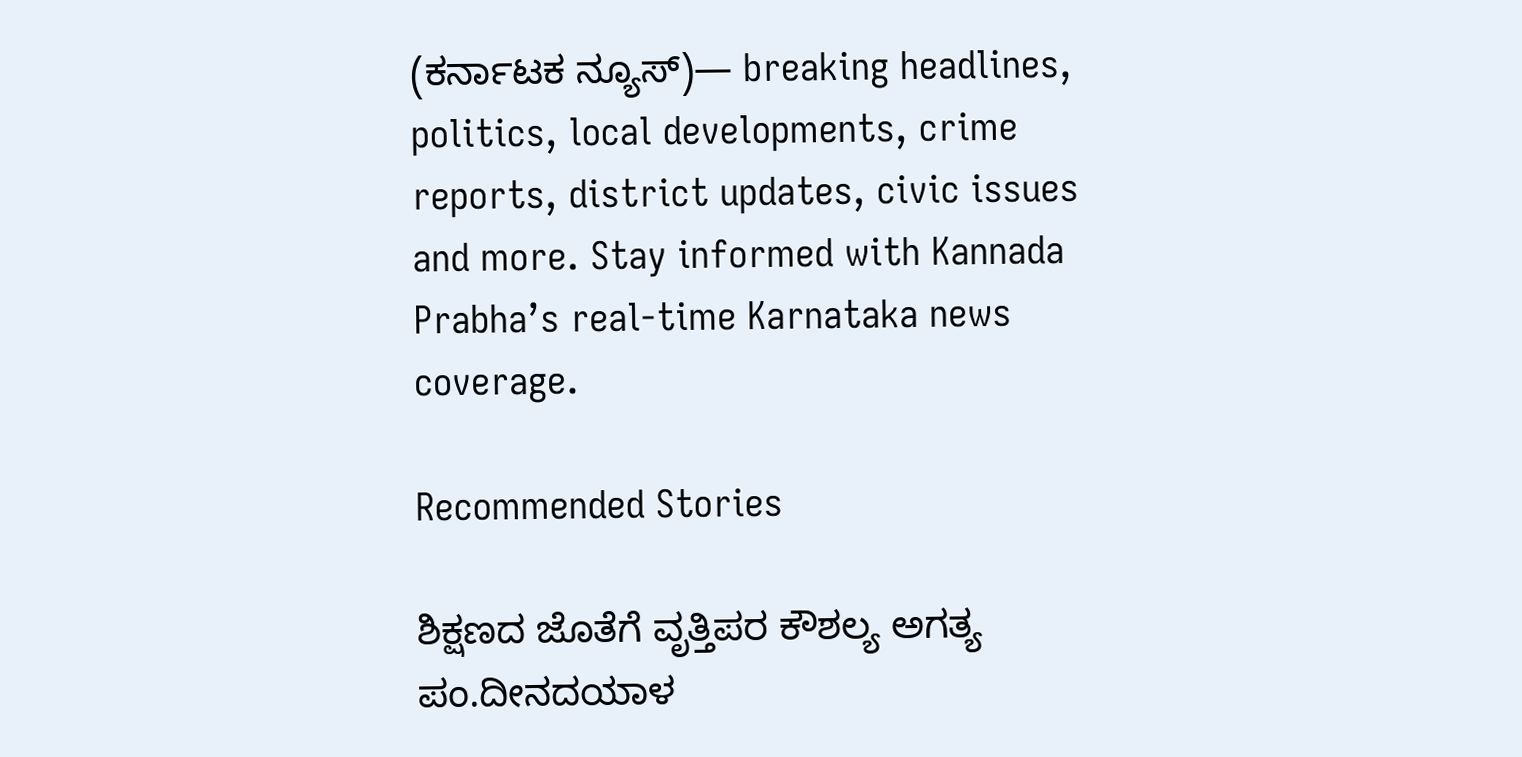(ಕರ್ನಾಟಕ ನ್ಯೂಸ್)— breaking headlines, politics, local developments, crime reports, district updates, civic issues and more. Stay informed with Kannada Prabha’s real‑time Karnataka news coverage.

Recommended Stories

ಶಿಕ್ಷಣದ ಜೊತೆಗೆ ವೃತ್ತಿಪರ ಕೌಶಲ್ಯ ಅಗತ್ಯ
ಪಂ.ದೀನದಯಾಳ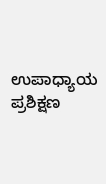ಉಪಾಧ್ಯಾಯ ಪ್ರಶಿಕ್ಷಣ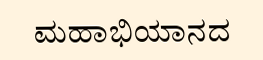ಮಹಾಭಿಯಾನದ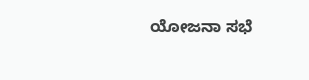ಯೋಜನಾ ಸಭೆ